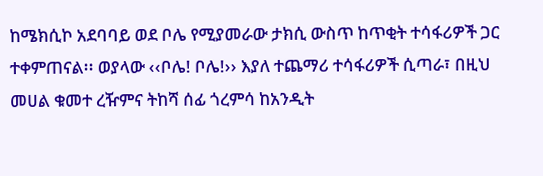ከሜክሲኮ አደባባይ ወደ ቦሌ የሚያመራው ታክሲ ውስጥ ከጥቂት ተሳፋሪዎች ጋር ተቀምጠናል፡፡ ወያላው ‹‹ቦሌ! ቦሌ!›› እያለ ተጨማሪ ተሳፋሪዎች ሲጣራ፣ በዚህ መሀል ቁመተ ረዥምና ትከሻ ሰፊ ጎረምሳ ከአንዲት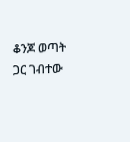ቆንጆ ወጣት ጋር ገብተው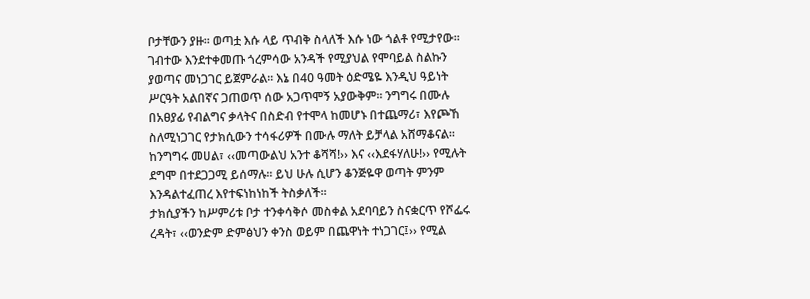ቦታቸውን ያዙ፡፡ ወጣቷ እሱ ላይ ጥብቅ ስላለች እሱ ነው ጎልቶ የሚታየው፡፡ ገብተው እንደተቀመጡ ጎረምሳው አንዳች የሚያህል የሞባይል ስልኩን ያወጣና መነጋገር ይጀምራል፡፡ እኔ በ40 ዓመት ዕድሜዬ እንዲህ ዓይነት ሥርዓት አልበኛና ጋጠወጥ ሰው አጋጥሞኝ አያውቅም፡፡ ንግግሩ በሙሉ በአፀያፊ የብልግና ቃላትና በስድብ የተሞላ ከመሆኑ በተጨማሪ፣ እየጮኸ ስለሚነጋገር የታክሲውን ተሳፋሪዎች በሙሉ ማለት ይቻላል አሸማቆናል፡፡ ከንግግሩ መሀል፣ ‹‹መጣውልህ አንተ ቆሻሻ!›› እና ‹‹እደፋሃለሁ!›› የሚሉት ደግሞ በተደጋጋሚ ይሰማሉ፡፡ ይህ ሁሉ ሲሆን ቆንጅዬዋ ወጣት ምንም እንዳልተፈጠረ እየተፍነከነከች ትስቃለች፡፡
ታክሲያችን ከሥምሪቱ ቦታ ተንቀሳቅሶ መስቀል አደባባይን ስናቋርጥ የሾፌሩ ረዳት፣ ‹‹ወንድም ድምፅህን ቀንስ ወይም በጨዋነት ተነጋገር፤›› የሚል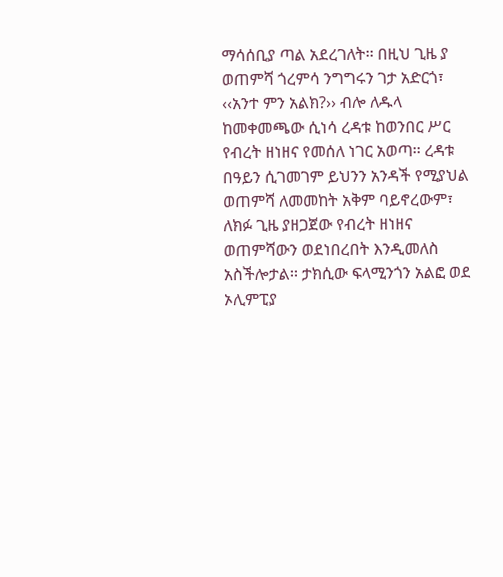ማሳሰቢያ ጣል አደረገለት፡፡ በዚህ ጊዜ ያ ወጠምሻ ጎረምሳ ንግግሩን ገታ አድርጎ፣ ‹‹አንተ ምን አልክ?›› ብሎ ለዱላ ከመቀመጫው ሲነሳ ረዳቱ ከወንበር ሥር የብረት ዘነዘና የመሰለ ነገር አወጣ፡፡ ረዳቱ በዓይን ሲገመገም ይህንን አንዳች የሚያህል ወጠምሻ ለመመከት አቅም ባይኖረውም፣ ለክፉ ጊዜ ያዘጋጀው የብረት ዘነዘና ወጠምሻውን ወደነበረበት እንዲመለስ አስችሎታል፡፡ ታክሲው ፍላሚንጎን አልፎ ወደ ኦሊምፒያ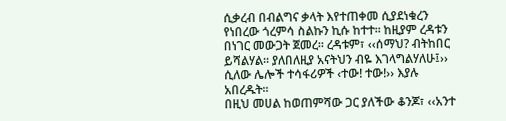ሲቃረብ በብልግና ቃላት እየተጠቀመ ሲያደነቁረን የነበረው ጎረምሳ ስልኩን ኪሱ ከተተ፡፡ ከዚያም ረዳቱን በነገር መውጋት ጀመረ፡፡ ረዳቱም፣ ‹‹ሰማህ? ብትከበር ይሻልሃል፡፡ ያለበለዚያ አናትህን ብዬ እገላግልሃለሁ፤›› ሲለው ሌሎች ተሳፋሪዎች ‹ተው! ተው!›› እያሉ አበረዱት፡፡
በዚህ መሀል ከወጠምሻው ጋር ያለችው ቆንጆ፣ ‹‹አንተ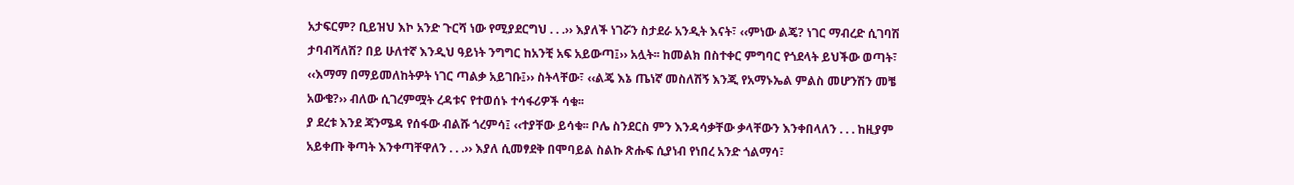አታፍርም? ቢይዝህ እኮ አንድ ጉርሻ ነው የሚያደርግህ . . .›› እያለች ነገሯን ስታደራ አንዲት እናት፣ ‹‹ምነው ልጄ? ነገር ማብረድ ሲገባሽ ታባብሻለሽ? በይ ሁለተኛ እንዲህ ዓይነት ንግግር ከአንቺ አፍ አይውጣ፤›› አሏት፡፡ ከመልክ በስተቀር ምግባር የጎደላት ይህችው ወጣት፣ ‹‹እማማ በማይመለከትዎት ነገር ጣልቃ አይገቡ፤›› ስትላቸው፣ ‹‹ልጄ እኔ ጤነኛ መስለሽኝ እንጂ የአማኑኤል ምልስ መሆንሽን መቼ አውቄ?›› ብለው ሲገረምሟት ረዳቱና የተወሰኑ ተሳፋሪዎች ሳቁ፡፡
ያ ደረቱ እንደ ጃንሜዳ የሰፋው ብልሹ ጎረምሳ፤ ‹‹ተያቸው ይሳቁ፡፡ ቦሌ ስንደርስ ምን እንዳሳቃቸው ቃላቸውን እንቀበላለን . . . ከዚያም አይቀጡ ቅጣት እንቀጣቸዋለን . . .›› እያለ ሲመፃደቅ በሞባይል ስልኩ ጽሑፍ ሲያነብ የነበረ አንድ ጎልማሳ፣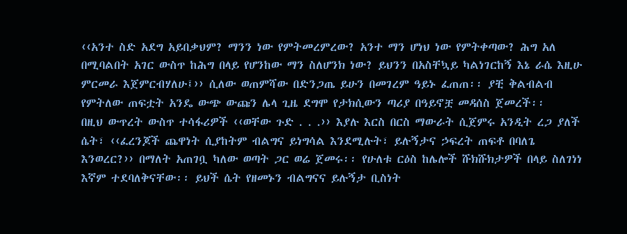‹‹አንተ ስድ አደግ አይበቃህም? ማንን ነው የምትመረምረው? አንተ ማን ሆነህ ነው የምትቀጣው? ሕግ አለ በሚባልበት አገር ውስጥ ከሕግ በላይ የሆንከው ማን ስለሆንክ ነው? ይህንን በአስቸኳይ ካልነገርከኝ እኔ ራሴ እዚሁ ምርመራ እጀምርብሃለሁ፤›› ሲለው ወጠምሻው በድንጋጤ ይሁን በመገረም ዓይኑ ፈጠጠ፡፡ ያቺ ቅልብልብ የምትለው ጠፍቷት አንዴ ውጭ ውጩን ሌላ ጊዜ ደግሞ የታክሲውን ጣሪያ በዓይኖቿ መዳሰስ ጀመረች፡፡
በዚህ ውጥረት ውስጥ ተሳፋሪዎች ‹‹ወቸው ጉድ . . .›› እያሉ እርስ በርስ ማውራት ሲጀምሩ አንዲት ረጋ ያለች ሴት፣ ‹‹ፈረንጆች ጨዋነት ሲያከትም ብልግና ይነግሳል እንደሚሉት፣ ይሉኝታና ኃፍረት ጠፍቶ በባለጌ እንወረር?›› በማለት አጠገቧ ካለው ወጣት ጋር ወሬ ጀመሩ፡፡ የሁለቱ ርዕስ ከሌሎች ሹክሹክታዎች በላይ ስለገነነ እኛም ተደባለቅናቸው፡፡ ይህች ሴት የዘመኑን ብልግናና ይሉኝታ ቢስነት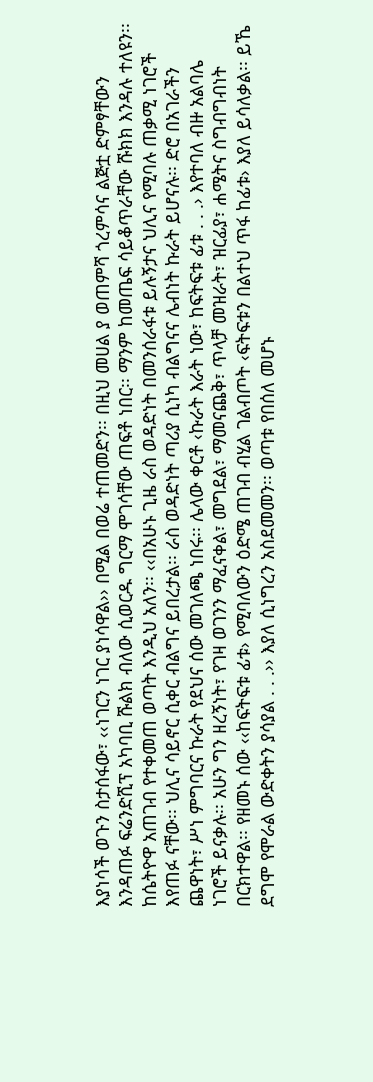እያነሳች ወጉን ስታሰፋው፣ ‹‹ነገርን ነገር ያነሳዋል›› በሚል በወሬ ተጠመድን፡፡ በዚህ መሀል ያ ወጠምሻ ጎረምሳና ልጅቷ ድምፃቸውን እንዳጠፉ ፍሬንድሺፕ አካባቢ ሹልክ ብለው ሲወርዱ ግርማ ሞገሳቸው ጠፍቶ ነበር፡፡ ማንም ከመጤፍ ሳይቆጥራቸው ሹክክ እንዳሉ ተለዩን፡፡
ከሴትዮዋ አጠገብ የተቀመጠ ወጣት እንዲህ አለን፡፡ ‹‹በአሁኑ ጊዜ ራስ ወዳድነት በመንሰራፋቱ ይሉኝታና ህሊና የሚባሉ ጠቃሚ ነገሮች እየጠፉ ናቸው፡፡ ህሊና ሳይኖር ሲቀር ብልግና ይበረታል፡፡ ራስ ወዳድነት ጣሪያ ሲነካ ብልግናና ሌብነት ኩራት ይሆናሉ፡፡ ድሮ በአገራችን ጨዋነት፣ ሥነ ምግባርና ኩራት የደህና ሰው መገለጫ ነበሩ፡፡ ሌላው ቀርቶ ‹ኩራት እራት ነው፣ ከፍትፍቱ ፊቱ . . .› እየተባለ ብዙ አልባሌ ነገሮች ይናቃሉ፡፡ አሁን ግን ዘረኝነት፣ የገዛ ወገንን ማፈናቀል፣ መግደል፣ ማመናጨቅ፣ ጥላቻ መዝራት፣ ዝርፊያ፣ ሐሜትና ስግብግብነት በርክተዋል፡፡ የዘመኑ ሰው ‹‹ከፍትፍቱ ፊቱ› የሚባለውን ዕድሜ ጠገብ ብሂል ገልብጦት ‹ፍትፍቱን በልተህ ጥፋ ከፊቱ› እያለ ይሳለቃል፡፡ ይኼ ደግሞ የሞራል ውድቀትን ያሳያል . . .›› እያለ ሲነግረን አስደመመን፡፡ ወጣቱ የበሰለ መሆኑ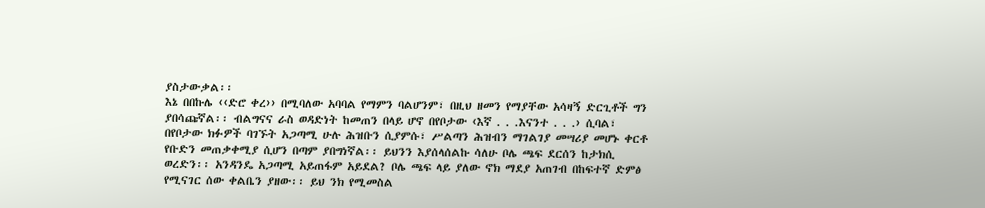ያስታውቃል፡፡
እኔ በበኩሌ ‹‹ድሮ ቀረ›› በሚባለው አባባል የማምን ባልሆንም፣ በዚህ ዘመን የማያቸው አሳዛኝ ድርጊቶች ግን ያበሳጩኛል፡፡ ብልግናና ራስ ወዳድነት ከመጠን በላይ ሆኖ በየቦታው ‹እኛ . . .እናንተ . . .› ሲባል፣ በየቦታው ክፉዎች ባገኙት አጋጣሚ ሁሉ ሕዝቡን ሲያምሱ፣ ሥልጣን ሕዝብን ማገልገያ መሣሪያ መሆኑ ቀርቶ የቡድን መጠቃቀሚያ ሲሆን በጣም ያበግነኛል፡፡ ይህንን እያሰላሰልኩ ሳለሁ ቦሌ ጫፍ ደርሰን ከታክሲ ወረድን፡፡ አንዳንዴ አጋጣሚ አይጠፋም አይደል? ቦሌ ጫፍ ላይ ያለው ኖክ ማደያ አጠገብ በከፍተኛ ድምፅ የሚናገር ሰው ቀልቤን ያዘው፡፡ ይህ ንክ የሚመስል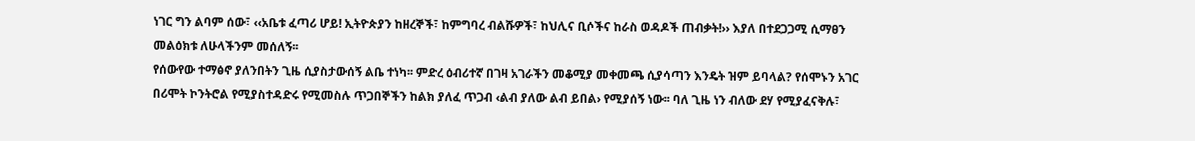ነገር ግን ልባም ሰው፣ ‹‹አቤቱ ፈጣሪ ሆይ! ኢትዮጵያን ከዘረኞች፣ ከምግባረ ብልሹዎች፣ ከህሊና ቢሶችና ከራስ ወዳዶች ጠብቃት!›› እያለ በተደጋጋሚ ሲማፀን መልዕክቱ ለሁላችንም መሰለኝ፡፡
የሰውየው ተማፅኖ ያለንበትን ጊዜ ሲያስታውሰኝ ልቤ ተነካ፡፡ ምድረ ዕብሪተኛ በገዛ አገራችን መቆሚያ መቀመጫ ሲያሳጣን እንዴት ዝም ይባላል? የሰሞኑን አገር በሪሞት ኮንትሮል የሚያስተዳድሩ የሚመስሉ ጥጋበኞችን ከልክ ያለፈ ጥጋብ ‹ልብ ያለው ልብ ይበል› የሚያሰኝ ነው፡፡ ባለ ጊዜ ነን ብለው ደሃ የሚያፈናቅሉ፣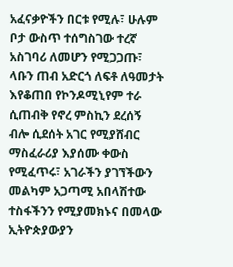አፈናቃዮችን በርቱ የሚሉ፣ ሁሉም ቦታ ውስጥ ተሰግስገው ተረኛ አስገባሪ ለመሆን የሚጋጋጡ፣ ላቡን ጠብ አድርጎ ለፍቶ ለዓመታት እየቆጠበ የኮንዶሚኒየም ተራ ሲጠብቅ የኖረ ምስኪን ደረሰኝ ብሎ ሲደሰት አገር የሚያሸብር ማስፈራሪያ እያሰሙ ቀውስ የሚፈጥሩ፣ አገራችን ያገኘችውን መልካም አጋጣሚ አበላሽተው ተስፋችንን የሚያመክኑና በመላው ኢትዮጵያውያን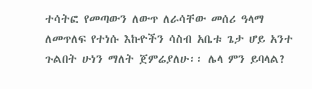ተሳትፎ የመጣውን ለውጥ ለራሳቸው መሰሪ ዓላማ ለመጥለፍ የተነሱ እኩዮችን ሳስብ አቤቱ ጌታ ሆይ አንተ ጉልበት ሁነን ማለት ጀምሬያለሁ፡፡ ሌላ ምን ይባላል?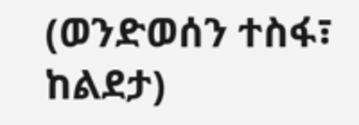(ወንድወሰን ተስፋ፣ ከልደታ)